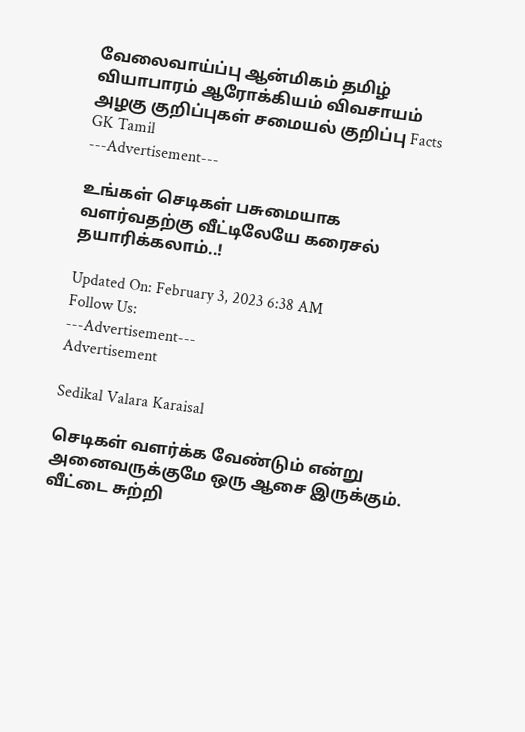வேலைவாய்ப்பு ஆன்மிகம் தமிழ் வியாபாரம் ஆரோக்கியம் விவசாயம் அழகு குறிப்புகள் சமையல் குறிப்பு Facts GK Tamil
---Advertisement---

உங்கள் செடிகள் பசுமையாக வளர்வதற்கு வீட்டிலேயே கரைசல் தயாரிக்கலாம்..!

Updated On: February 3, 2023 6:38 AM
Follow Us:
---Advertisement---
Advertisement

Sedikal Valara Karaisal

செடிகள் வளர்க்க வேண்டும் என்று அனைவருக்குமே ஒரு ஆசை இருக்கும். வீட்டை சுற்றி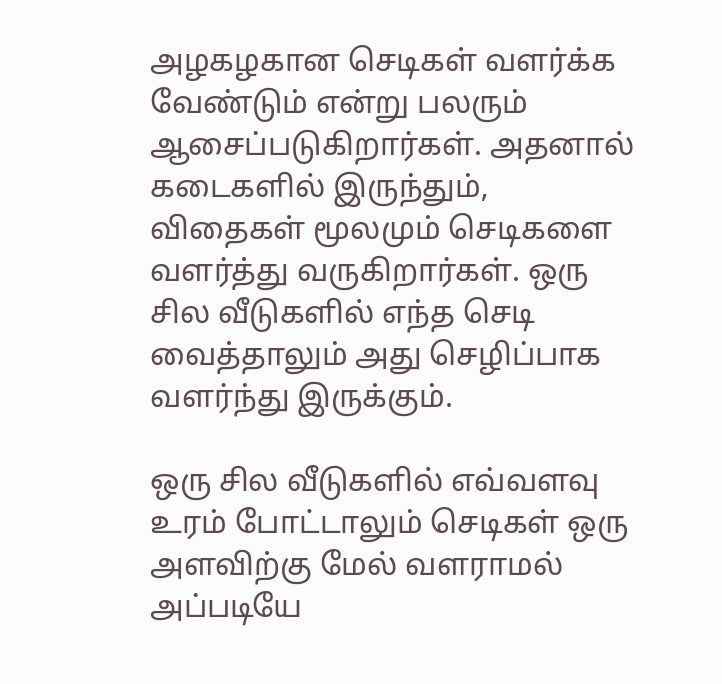அழகழகான செடிகள் வளர்க்க வேண்டும் என்று பலரும் ஆசைப்படுகிறார்கள். அதனால் கடைகளில் இருந்தும், விதைகள் மூலமும் செடிகளை வளர்த்து வருகிறார்கள். ஒரு சில வீடுகளில் எந்த செடி வைத்தாலும் அது செழிப்பாக வளர்ந்து இருக்கும்.

ஒரு சில வீடுகளில் எவ்வளவு உரம் போட்டாலும் செடிகள் ஒரு அளவிற்கு மேல் வளராமல் அப்படியே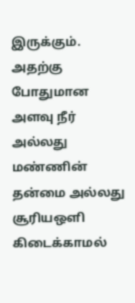இருக்கும். அதற்கு போதுமான அளவு நீர் அல்லது மண்ணின் தன்மை அல்லது சூரியஒளி கிடைக்காமல்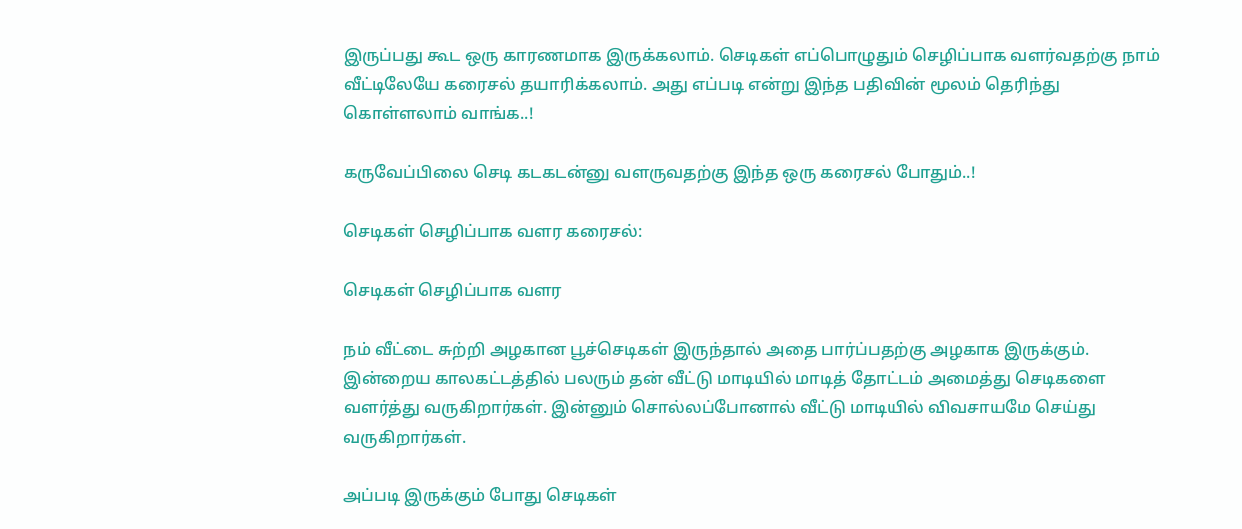இருப்பது கூட ஒரு காரணமாக இருக்கலாம். செடிகள் எப்பொழுதும் செழிப்பாக வளர்வதற்கு நாம் வீட்டிலேயே கரைசல் தயாரிக்கலாம். அது எப்படி என்று இந்த பதிவின் மூலம் தெரிந்து கொள்ளலாம் வாங்க..!

கருவேப்பிலை செடி கடகடன்னு வளருவதற்கு இந்த ஒரு கரைசல் போதும்..!

செடிகள் செழிப்பாக வளர கரைசல்:

செடிகள் செழிப்பாக வளர

நம் வீட்டை சுற்றி அழகான பூச்செடிகள் இருந்தால் அதை பார்ப்பதற்கு அழகாக இருக்கும். இன்றைய காலகட்டத்தில் பலரும் தன் வீட்டு மாடியில் மாடித் தோட்டம் அமைத்து செடிகளை வளர்த்து வருகிறார்கள். இன்னும் சொல்லப்போனால் வீட்டு மாடியில் விவசாயமே செய்து வருகிறார்கள்.

அப்படி இருக்கும் போது செடிகள்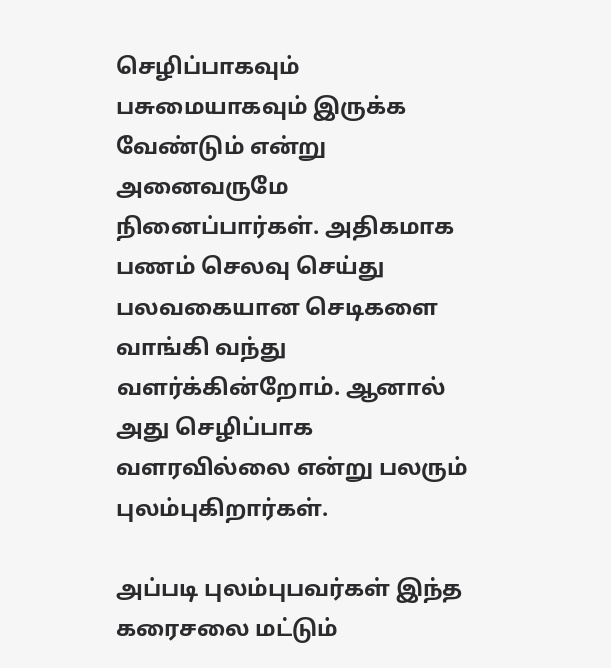செழிப்பாகவும் பசுமையாகவும் இருக்க வேண்டும் என்று அனைவருமே நினைப்பார்கள். அதிகமாக பணம் செலவு செய்து பலவகையான செடிகளை வாங்கி வந்து வளர்க்கின்றோம். ஆனால் அது செழிப்பாக வளரவில்லை என்று பலரும் புலம்புகிறார்கள்.

அப்படி புலம்புபவர்கள் இந்த கரைசலை மட்டும்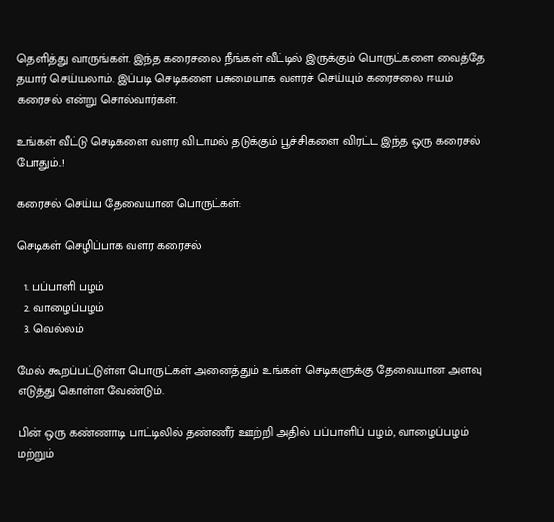தெளித்து வாருங்கள். இந்த கரைசலை நீங்கள் வீட்டில் இருக்கும் பொருட்களை வைத்தே தயார் செய்யலாம். இப்படி செடிகளை பசுமையாக வளரச் செய்யும் கரைசலை ஈயம் கரைசல் என்று சொல்வார்கள்.

உங்கள் வீட்டு செடிகளை வளர விடாமல் தடுக்கும் பூச்சிகளை விரட்ட இந்த ஒரு கரைசல் போதும்..!

கரைசல் செய்ய தேவையான பொருட்கள்:

செடிகள் செழிப்பாக வளர கரைசல்

  1. பப்பாளி பழம்
  2. வாழைப்பழம்
  3. வெல்லம்

மேல் கூறப்பட்டுள்ள பொருட்கள் அனைத்தும் உங்கள் செடிகளுக்கு தேவையான அளவு எடுத்து கொள்ள வேண்டும்.

பின் ஒரு கண்ணாடி பாட்டிலில் தண்ணீர் ஊற்றி அதில் பப்பாளிப் பழம், வாழைப்பழம் மற்றும்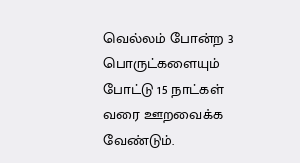வெல்லம் போன்ற 3 பொருட்களையும் போட்டு 15 நாட்கள் வரை ஊறவைக்க வேண்டும்.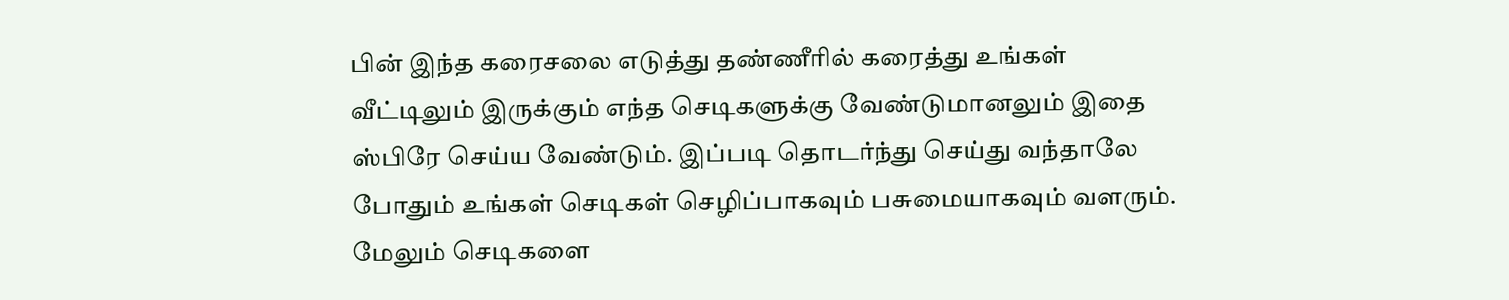பின் இந்த கரைசலை எடுத்து தண்ணீரில் கரைத்து உங்கள் வீட்டிலும் இருக்கும் எந்த செடிகளுக்கு வேண்டுமானலும் இதை ஸ்பிரே செய்ய வேண்டும். இப்படி தொடர்ந்து செய்து வந்தாலே போதும் உங்கள் செடிகள் செழிப்பாகவும் பசுமையாகவும் வளரும். மேலும் செடிகளை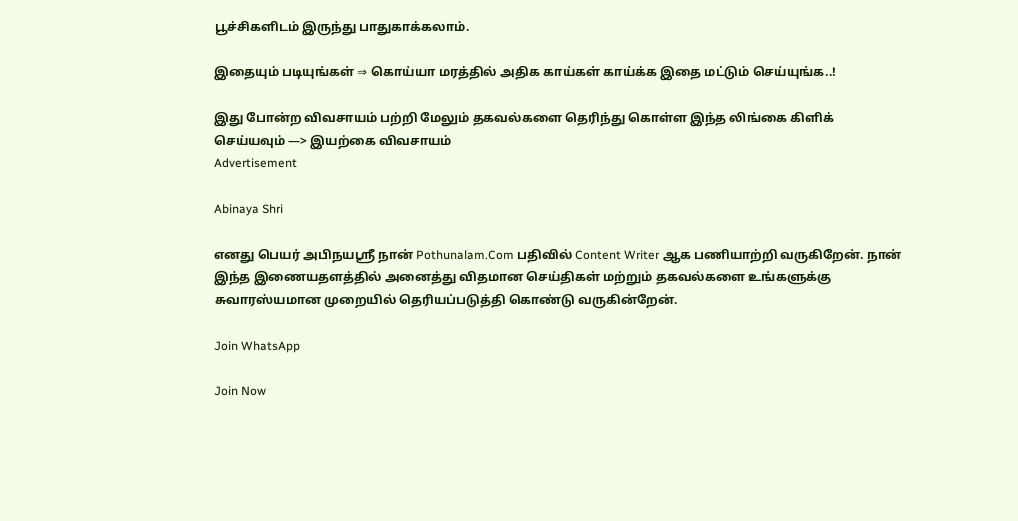பூச்சிகளிடம் இருந்து பாதுகாக்கலாம்.

இதையும் படியுங்கள் ⇒ கொய்யா மரத்தில் அதிக காய்கள் காய்க்க இதை மட்டும் செய்யுங்க..!

இது போன்ற விவசாயம் பற்றி மேலும் தகவல்களை தெரிந்து கொள்ள இந்த லிங்கை கிளிக் செய்யவும் —> இயற்கை விவசாயம்
Advertisement

Abinaya Shri

எனது பெயர் அபிநயஸ்ரீ நான் Pothunalam.Com பதிவில் Content Writer ஆக பணியாற்றி வருகிறேன். நான் இந்த இணையதளத்தில் அனைத்து விதமான செய்திகள் மற்றும் தகவல்களை உங்களுக்கு சுவாரஸ்யமான முறையில் தெரியப்படுத்தி கொண்டு வருகின்றேன்.

Join WhatsApp

Join Now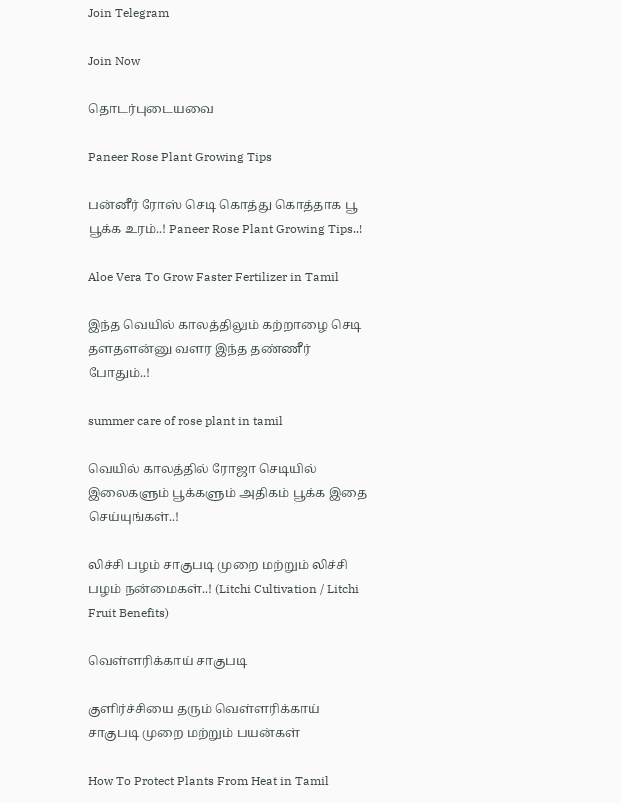Join Telegram

Join Now

தொடர்புடையவை

Paneer Rose Plant Growing Tips

பன்னீர் ரோஸ் செடி கொத்து கொத்தாக பூ பூக்க உரம்..! Paneer Rose Plant Growing Tips..!

Aloe Vera To Grow Faster Fertilizer in Tamil

இந்த வெயில் காலத்திலும் கற்றாழை செடி தளதளன்னு வளர இந்த தண்ணீர் போதும்..!

summer care of rose plant in tamil

வெயில் காலத்தில் ரோஜா செடியில் இலைகளும் பூக்களும் அதிகம் பூக்க இதை செய்யுங்கள்..!

லிச்சி பழம் சாகுபடி முறை மற்றும் லிச்சி பழம் நன்மைகள்..! (Litchi Cultivation / Litchi Fruit Benefits)

வெள்ளரிக்காய் சாகுபடி

குளிர்ச்சியை தரும் வெள்ளரிக்காய் சாகுபடி முறை மற்றும் பயன்கள்

How To Protect Plants From Heat in Tamil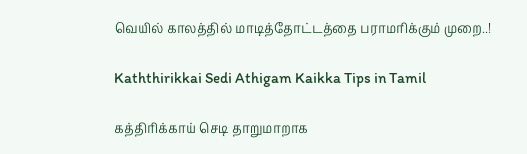வெயில் காலத்தில் மாடித்தோட்டத்தை பராமரிக்கும் முறை..!

Kaththirikkai Sedi Athigam Kaikka Tips in Tamil

கத்திரிக்காய் செடி தாறுமாறாக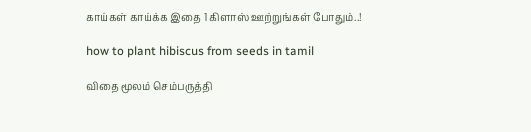காய்கள் காய்க்க இதை 1 கிளாஸ் ஊற்றுங்கள் போதும்..!

how to plant hibiscus from seeds in tamil

விதை மூலம் செம்பருத்தி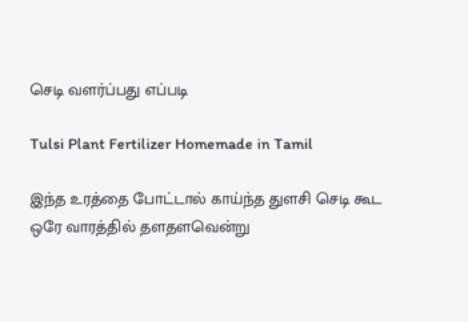செடி வளர்ப்பது எப்படி

Tulsi Plant Fertilizer Homemade in Tamil

இந்த உரத்தை போட்டால் காய்ந்த துளசி செடி கூட ஒரே வாரத்தில் தளதளவென்று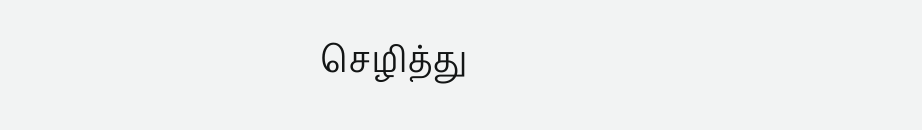செழித்து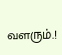வளரும்.!